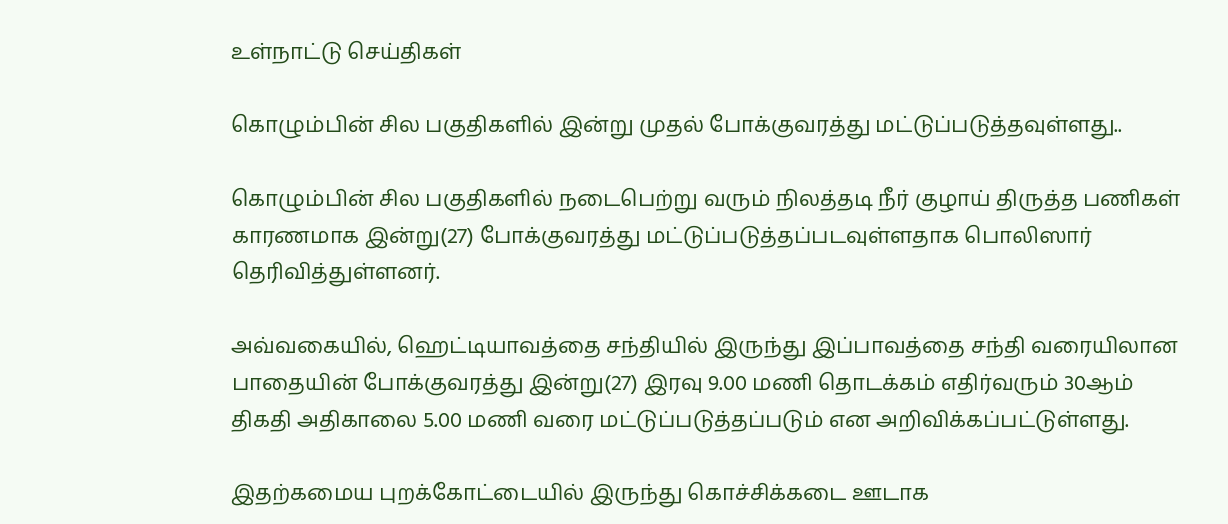உள்நாட்டு செய்திகள்

கொழும்பின் சில பகுதிகளில் இன்று முதல் போக்குவரத்து மட்டுப்படுத்தவுள்ளது..

கொழும்பின் சில பகுதிகளில் நடைபெற்று வரும் நிலத்தடி நீர் குழாய் திருத்த பணிகள் காரணமாக இன்று(27) போக்குவரத்து மட்டுப்படுத்தப்படவுள்ளதாக பொலிஸார் தெரிவித்துள்ளனர்.

அவ்வகையில், ஹெட்டியாவத்தை சந்தியில் இருந்து இப்பாவத்தை சந்தி வரையிலான பாதையின் போக்குவரத்து இன்று(27) இரவு 9.00 மணி தொடக்கம் எதிர்வரும் 30ஆம் திகதி அதிகாலை 5.00 மணி வரை மட்டுப்படுத்தப்படும் என அறிவிக்கப்பட்டுள்ளது.

இதற்கமைய புறக்கோட்டையில் இருந்து கொச்சிக்கடை ஊடாக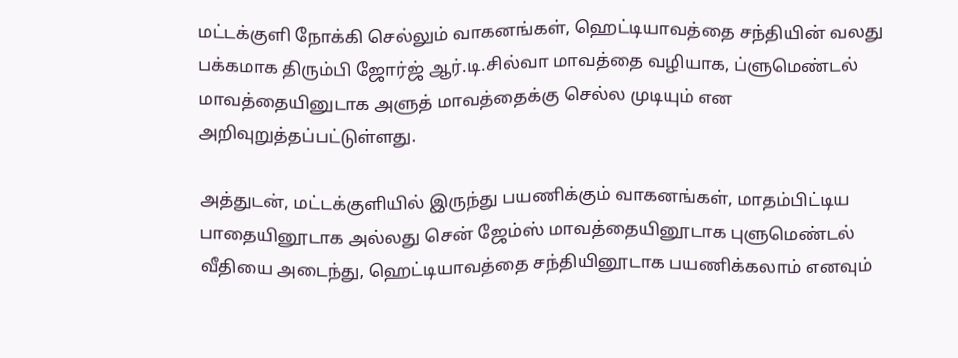மட்டக்குளி நோக்கி செல்லும் வாகனங்கள், ஹெட்டியாவத்தை சந்தியின் வலது பக்கமாக திரும்பி ஜோர்ஜ் ஆர்.டி.சில்வா மாவத்தை வழியாக, ப்ளுமெண்டல் மாவத்தையினுடாக அளுத் மாவத்தைக்கு செல்ல முடியும் என அறிவுறுத்தப்பட்டுள்ளது.

அத்துடன், மட்டக்குளியில் இருந்து பயணிக்கும் வாகனங்கள், மாதம்பிட்டிய பாதையினூடாக அல்லது சென் ஜேம்ஸ் மாவத்தையினூடாக புளுமெண்டல் வீதியை அடைந்து, ஹெட்டியாவத்தை சந்தியினூடாக பயணிக்கலாம் எனவும்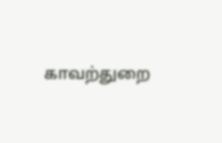காவற்துறை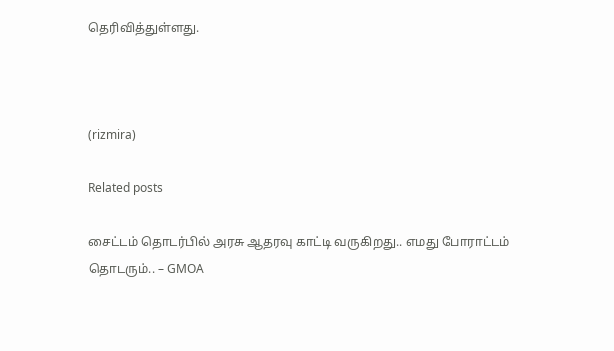தெரிவித்துள்ளது.



(rizmira)

Related posts

சைட்டம் தொடர்பில் அரசு ஆதரவு காட்டி வருகிறது.. எமது போராட்டம் தொடரும்.. – GMOA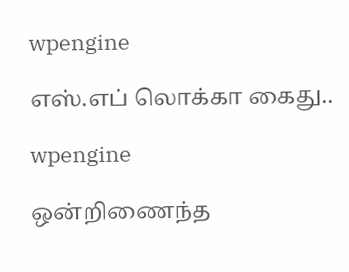wpengine

எஸ்.எப் லொக்கா கைது..

wpengine

ஒன்றிணைந்த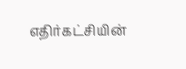எதிர்கட்சியின்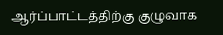ஆர்ப்பாட்டத்திற்கு குழுவாக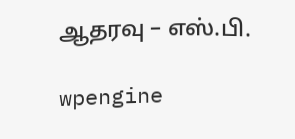ஆதரவு – எஸ்.பி.

wpengine